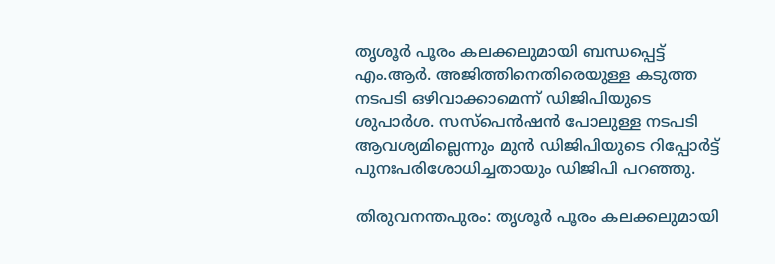തൃശൂർ പൂരം കലക്കലുമായി ബന്ധപ്പെട്ട് എം.ആർ. അജിത്തിനെതിരെയുള്ള കടുത്ത നടപടി ഒഴിവാക്കാമെന്ന് ഡിജിപിയുടെ ശുപാർശ. സസ്പെൻഷൻ പോലുള്ള നടപടി ആവശ്യമില്ലെന്നും മുൻ ഡിജിപിയുടെ റിപ്പോർട്ട് പുനഃപരിശോധിച്ചതായും ഡിജിപി പറഞ്ഞു.

തിരുവനന്തപുരം: തൃശൂർ പൂരം കലക്കലുമായി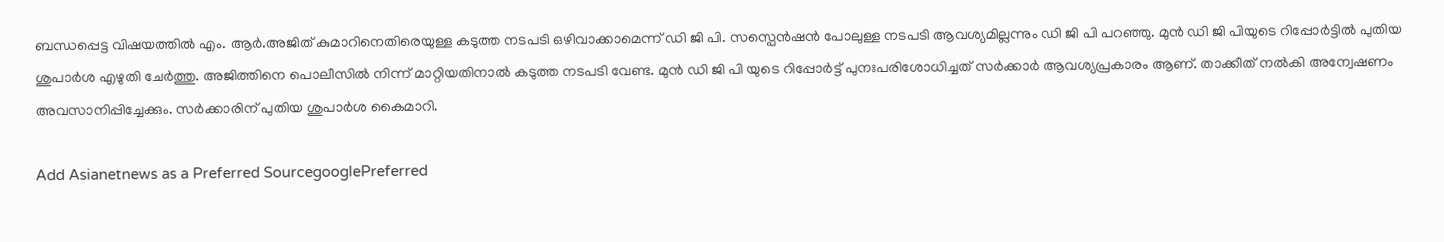ബന്ധപ്പെട്ട വിഷയത്തിൽ എം. ആർ.അജിത് കുമാറിനെതിരെയുള്ള കടുത്ത നടപടി ഒഴിവാക്കാമെന്ന് ഡി ജി പി. സസ്പെൻഷൻ പോലുള്ള നടപടി ആവശ്യമില്ലന്നും ഡി ജി പി പറഞ്ഞു. മുൻ ഡി ജി പിയുടെ റിപ്പോർട്ടിൽ പുതിയ ശുപാർശ എഴുതി ചേർത്തു. അജിത്തിനെ പൊലീസിൽ നിന്ന് മാറ്റിയതിനാൽ കടുത്ത നടപടി വേണ്ട. മുൻ ഡി ജി പി യുടെ റിപ്പോർട്ട് പുനഃപരിശോധിച്ചത് സർക്കാർ ആവശ്യപ്രകാരം ആണ്. താക്കീത് നൽകി അന്വേഷണം അവസാനിപ്പിച്ചേക്കും. സർക്കാരിന് പുതിയ ശുപാർശ കൈമാറി.

Add Asianetnews as a Preferred SourcegooglePreferred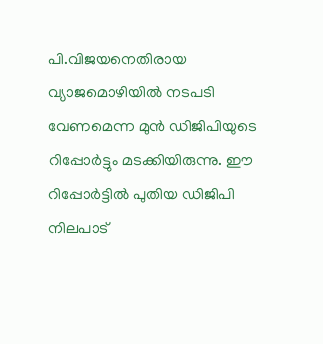പി.വിജയനെതിരായ വ്യാജമൊഴിയിൽ നടപടി വേണമെന്ന മുൻ ഡിജിപിയുടെ റിപ്പോർട്ടും മടക്കിയിരുന്നു. ഈ റിപ്പോർട്ടിൽ പുതിയ ഡിജിപി നിലപാട്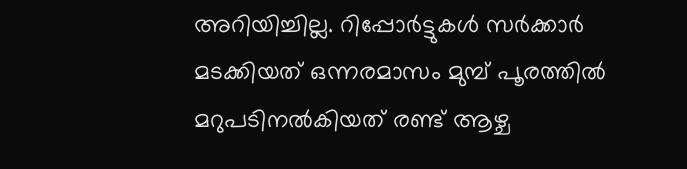അറിയിച്ചില്ല. റിപ്പോർട്ടുകൾ സർക്കാർ മടക്കിയത് ഒന്നരമാസം മുമ്പ് പൂരത്തിൽ മറുപടിനൽകിയത് രണ്ട് ആഴ്ച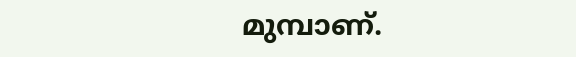മുമ്പാണ്.